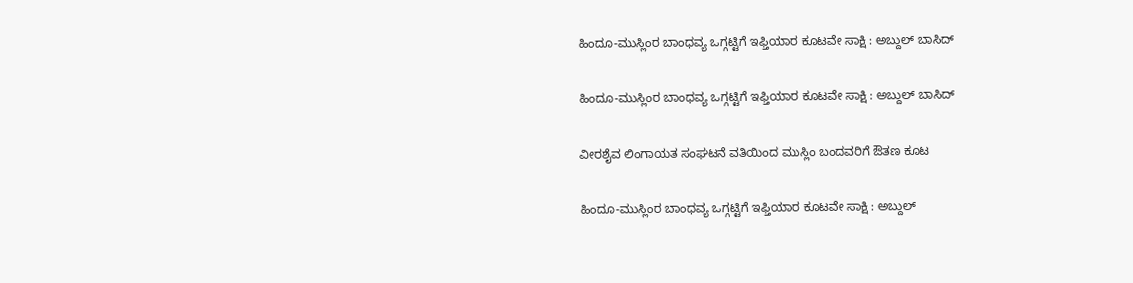ಹಿಂದೂ-ಮುಸ್ಲಿಂರ ಬಾಂಧವ್ಯ ಒಗ್ಗಟ್ಟಿಗೆ ಇಫ್ತಿಯಾರ ಕೂಟವೇ ಸಾಕ್ಷಿ : ಅಬ್ದುಲ್ ಬಾಸಿದ್

ಹಿಂದೂ-ಮುಸ್ಲಿಂರ ಬಾಂಧವ್ಯ ಒಗ್ಗಟ್ಟಿಗೆ ಇಫ್ತಿಯಾರ ಕೂಟವೇ ಸಾಕ್ಷಿ : ಅಬ್ದುಲ್ ಬಾಸಿದ್

ವೀರಶೈವ ಲಿಂಗಾಯತ ಸಂಘಟನೆ ವತಿಯಿಂದ ಮುಸ್ಲಿಂ ಬಂದವರಿಗೆ ಔತಣ ಕೂಟ

ಹಿಂದೂ-ಮುಸ್ಲಿಂರ ಬಾಂಧವ್ಯ ಒಗ್ಗಟ್ಟಿಗೆ ಇಫ್ತಿಯಾರ ಕೂಟವೇ ಸಾಕ್ಷಿ : ಅಬ್ದುಲ್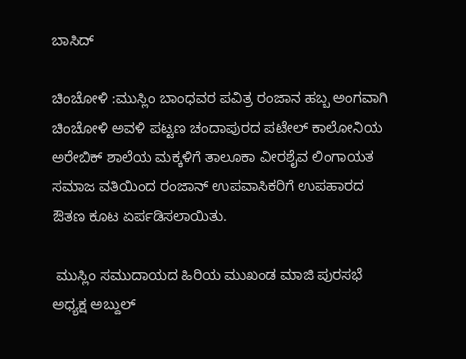ಬಾಸಿದ್

ಚಿಂಚೋಳಿ :ಮುಸ್ಲಿಂ ಬಾಂಧವರ ಪವಿತ್ರ ರಂಜಾನ ಹಬ್ಬ ಅಂಗವಾಗಿ ಚಿಂಚೋಳಿ ಅವಳಿ ಪಟ್ಟಣ ಚಂದಾಪುರದ ಪಟೇಲ್ ಕಾಲೋನಿಯ ಅರೇಬಿಕ್ ಶಾಲೆಯ ಮಕ್ಕಳಿಗೆ ತಾಲೂಕಾ ವೀರಶೈವ ಲಿಂಗಾಯತ ಸಮಾಜ ವತಿಯಿಂದ ರಂಜಾನ್ ಉಪವಾಸಿಕರಿಗೆ ಉಪಹಾರದ ಔತಣ ಕೂಟ ಏರ್ಪಡಿಸಲಾಯಿತು.

 ಮುಸ್ಲಿಂ ಸಮುದಾಯದ ಹಿರಿಯ ಮುಖಂಡ ಮಾಜಿ ಪುರಸಭೆ ಅಧ್ಯಕ್ಷ ಅಬ್ದುಲ್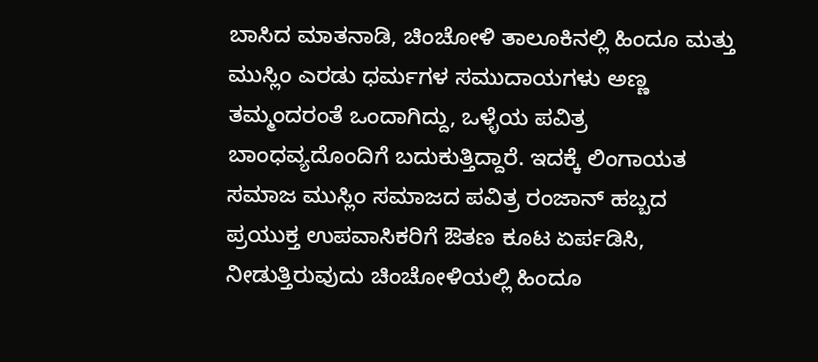ಬಾಸಿದ ಮಾತನಾಡಿ, ಚಿಂಚೋಳಿ ತಾಲೂಕಿನಲ್ಲಿ ಹಿಂದೂ ಮತ್ತು ಮುಸ್ಲಿಂ ಎರಡು ಧರ್ಮಗಳ ಸಮುದಾಯಗಳು ಅಣ್ಣ ತಮ್ಮಂದರಂತೆ ಒಂದಾಗಿದ್ದು, ಒಳ್ಳೆಯ ಪವಿತ್ರ ಬಾಂಧವ್ಯದೊಂದಿಗೆ ಬದುಕುತ್ತಿದ್ದಾರೆ. ಇದಕ್ಕೆ ಲಿಂಗಾಯತ ಸಮಾಜ ಮುಸ್ಲಿಂ ಸಮಾಜದ ಪವಿತ್ರ ರಂಜಾನ್ ಹಬ್ಬದ ಪ್ರಯುಕ್ತ ಉಪವಾಸಿಕರಿಗೆ ಔತಣ ಕೂಟ ಏರ್ಪಡಿಸಿ, ನೀಡುತ್ತಿರುವುದು ಚಿಂಚೋಳಿಯಲ್ಲಿ ಹಿಂದೂ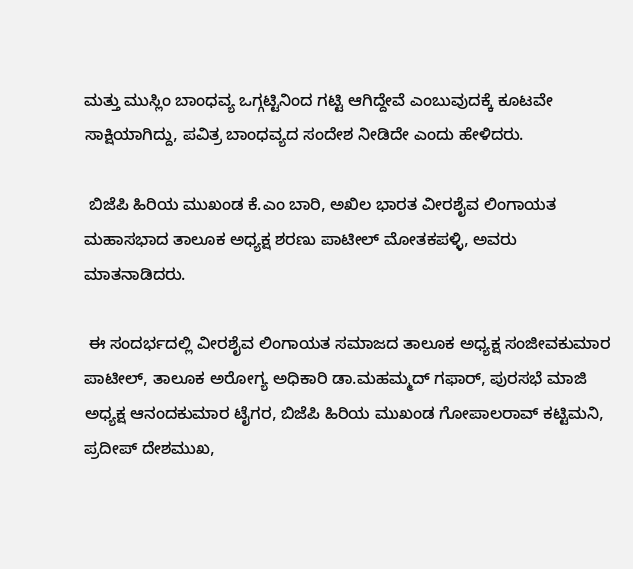ಮತ್ತು ಮುಸ್ಲಿಂ ಬಾಂಧವ್ಯ ಒಗ್ಗಟ್ಟಿನಿಂದ ಗಟ್ಟಿ ಆಗಿದ್ದೇವೆ ಎಂಬುವುದಕ್ಕೆ ಕೂಟವೇ ಸಾಕ್ಷಿಯಾಗಿದ್ದು, ಪವಿತ್ರ ಬಾಂಧವ್ಯದ ಸಂದೇಶ ನೀಡಿದೇ ಎಂದು ಹೇಳಿದರು.

 ಬಿಜೆಪಿ ಹಿರಿಯ ಮುಖಂಡ ಕೆ.ಎಂ ಬಾರಿ, ಅಖಿಲ ಭಾರತ ವೀರಶೈವ ಲಿಂಗಾಯತ ಮಹಾಸಭಾದ ತಾಲೂಕ ಅಧ್ಯಕ್ಷ ಶರಣು ಪಾಟೀಲ್ ಮೋತಕಪಳ್ಳಿ, ಅವರು ಮಾತನಾಡಿದರು.

 ಈ ಸಂದರ್ಭದಲ್ಲಿ ವೀರಶೈವ ಲಿಂಗಾಯತ ಸಮಾಜದ ತಾಲೂಕ ಅಧ್ಯಕ್ಷ ಸಂಜೀವಕುಮಾರ ಪಾಟೀಲ್, ತಾಲೂಕ ಅರೋಗ್ಯ ಅಧಿಕಾರಿ ಡಾ.ಮಹಮ್ಮದ್ ಗಫಾರ್, ಪುರಸಭೆ ಮಾಜಿ ಅಧ್ಯಕ್ಷ ಆನಂದಕುಮಾರ ಟೈಗರ, ಬಿಜೆಪಿ ಹಿರಿಯ ಮುಖಂಡ ಗೋಪಾಲರಾವ್ ಕಟ್ಟಿಮನಿ, ಪ್ರದೀಪ್ ದೇಶಮುಖ,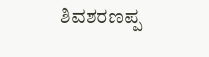ಶಿವಶರಣಪ್ಪ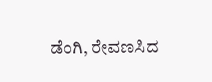ಡೆಂಗಿ, ರೇವಣಸಿದ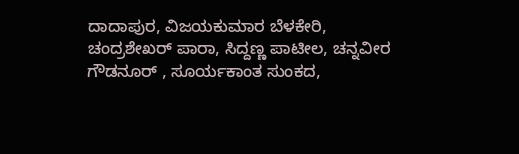ದಾದಾಪುರ, ವಿಜಯಕುಮಾರ ಬೆಳಕೇರಿ, ಚಂದ್ರಶೇಖರ್ ಪಾರಾ, ಸಿದ್ದಣ್ಣ ಪಾಟೀಲ, ಚನ್ನವೀರ ಗೌಡನೂರ್ , ಸೂರ್ಯಕಾಂತ ಸುಂಕದ,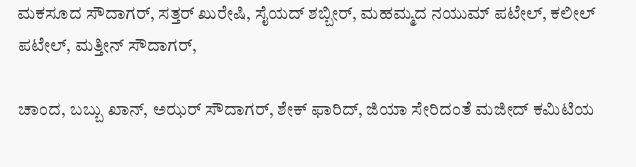ಮಕಸೂದ ಸೌದಾಗರ್, ಸತ್ತರ್ ಖುರೇಷಿ, ಸೈಯದ್ ಶಬ್ಬೀರ್, ಮಹಮ್ಮದ ನಯುಮ್ ಪಟೇಲ್, ಕಲೀಲ್ ಪಟೇಲ್, ಮತ್ತೀನ್ ಸೌದಾಗರ್,

ಚಾಂದ, ಬಬ್ಬು ಖಾನ್, ಅಝರ್ ಸೌದಾಗರ್, ಶೇಕ್ ಫಾರಿದ್, ಜಿಯಾ ಸೇರಿದಂತೆ ಮಜೀದ್ ಕಮಿಟಿಯ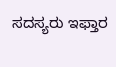ಸದಸ್ಯರು ಇಫ್ತಾರ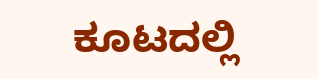ಕೂಟದಲ್ಲಿ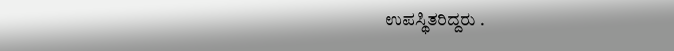ಉಪಸ್ಥಿತರಿದ್ದರು .